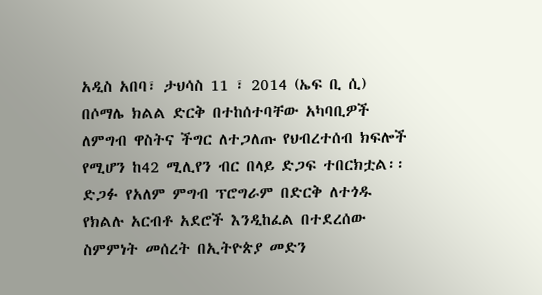አዲስ አበባ፣ ታህሳስ 11 ፣ 2014 (ኤፍ ቢ ሲ) በሶማሌ ክልል ድርቅ በተከሰተባቸው አካባቢዎች ለምግብ ዋስትና ችግር ለተጋለጡ የህብረተሰብ ክፍሎች የሚሆን ከ42 ሚሊየን ብር በላይ ድጋፍ ተበርክቷል፡፡
ድጋፉ የአለም ምግብ ፕሮግራም በድርቅ ለተጎዱ የክልሉ አርብቶ አደሮች እንዲከፈል በተደረሰው ስምምነት መሰረት በኢትዮጵያ መድን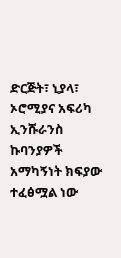ድርጅት፣ ኒያላ፣ ኦሮሚያና አፍሪካ ኢንሹራንስ ኩባንያዎች አማካኝነት ክፍያው ተፈፅሟል ነው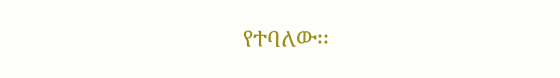የተባለው፡፡